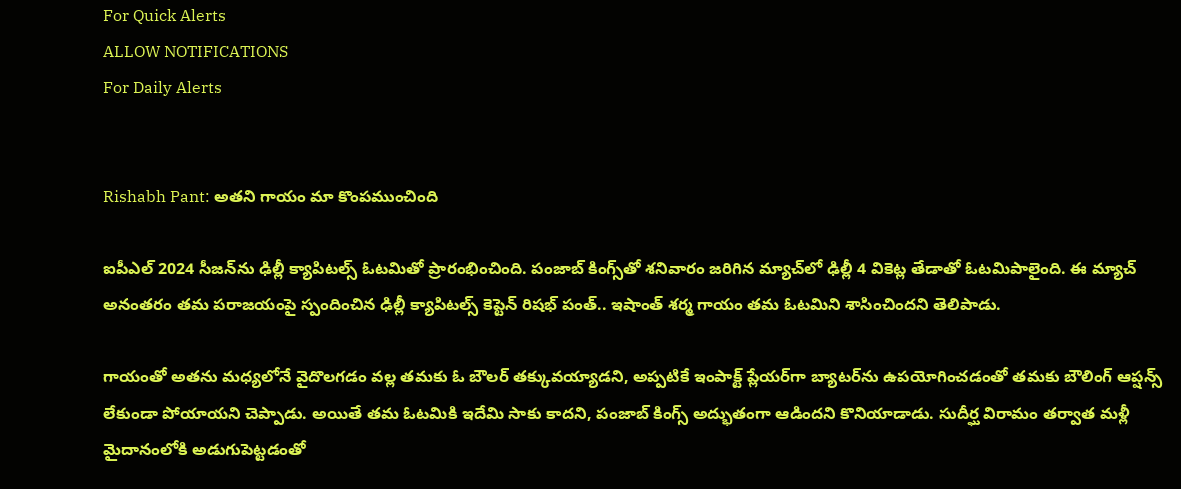For Quick Alerts
ALLOW NOTIFICATIONS
For Daily Alerts


Rishabh Pant: అతని గాయం మా కొంపముంచింది

ఐపీఎల్ 2024 సీజన్‌ను ఢిల్లీ క్యాపిటల్స్ ఓటమితో ప్రారంభించింది. పంజాబ్ కింగ్స్‌తో శనివారం జరిగిన మ్యాచ్‌లో ఢిల్లీ 4 వికెట్ల తేడాతో ఓటమిపాలైంది. ఈ మ్యాచ్ అనంతరం తమ పరాజయంపై స్పందించిన ఢిల్లీ క్యాపిటల్స్ కెప్టెన్ రిషభ్ పంత్.. ఇషాంత్ శర్మ గాయం తమ ఓటమిని శాసించిందని తెలిపాడు.

గాయంతో అతను మధ్యలోనే వైదొలగడం వల్ల తమకు ఓ బౌలర్‌ తక్కువయ్యాడని, అప్పటికే ఇంపాక్ట్ ప్లేయర్‌గా బ్యాటర్‌ను ఉపయోగించడంతో తమకు బౌలింగ్ ఆప్షన్స్ లేకుండా పోయాయని చెప్పాడు. అయితే తమ ఓటమికి ఇదేమి సాకు కాదని, పంజాబ్ కింగ్స్ అద్భుతంగా ఆడిందని కొనియాడాడు. సుదీర్ఘ విరామం తర్వాత మళ్లీ మైదానంలోకి అడుగుపెట్టడంతో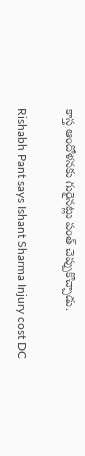కాస్త ఆందోళనకు గురైనట్లు పంత్ చెప్పుకొచ్చాడు.

Rishabh Pant says Ishant Sharma Injury cost DC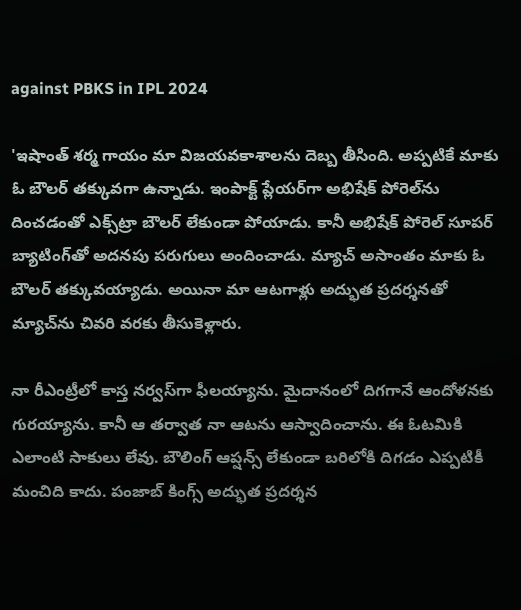against PBKS in IPL 2024

'ఇషాంత్ శర్మ గాయం మా విజయవకాశాలను దెబ్బ తీసింది. అప్పటికే మాకు ఓ బౌలర్ తక్కువగా ఉన్నాడు. ఇంపాక్ట్ ప్లేయర్‌గా అభిషేక్ పోరెల్‌ను దించడంతో ఎక్స్‌ట్రా బౌలర్ లేకుండా పోయాడు. కానీ అభిషేక్ పోరెల్ సూపర్ బ్యాటింగ్‌తో అదనపు పరుగులు అందించాడు. మ్యాచ్ అసాంతం మాకు ఓ బౌలర్ తక్కువయ్యాడు. అయినా మా ఆటగాళ్లు అద్భుత ప్రదర్శనతో మ్యాచ్‌ను చివరి వరకు తీసుకెళ్లారు.

నా రీఎంట్రీ‌లో కాస్త నర్వస్‌గా ఫీలయ్యాను. మైదానంలో దిగగానే ఆందోళనకు గురయ్యాను. కానీ ఆ తర్వాత నా ఆటను ఆస్వాదించాను. ఈ ఓటమికి ఎలాంటి సాకులు లేవు. బౌలింగ్ ఆప్షన్స్ లేకుండా బరిలోకి దిగడం ఎప్పటికీ మంచిది కాదు. పంజాబ్ కింగ్స్ అద్భుత ప్రదర్శన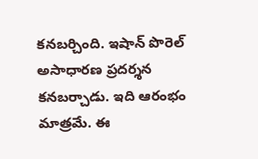కనబర్చింది. ఇషాన్ పొరెల్ అసాధారణ ప్రదర్శన కనబర్చాడు. ఇది ఆరంభం మాత్రమే. ఈ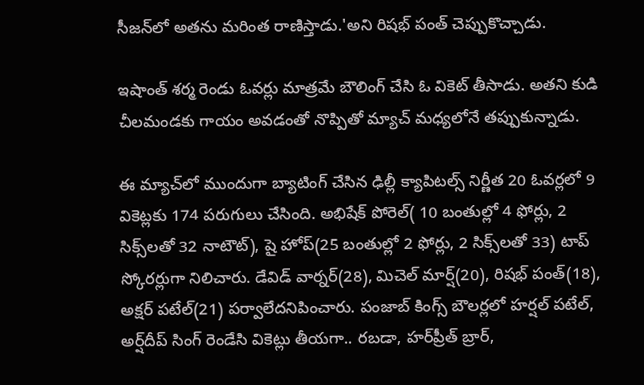సీజన్‌లో అతను మరింత రాణిస్తాడు.'అని రిషభ్ పంత్ చెప్పుకొచ్చాడు.

ఇషాంత్ శర్మ రెండు ఓవర్లు మాత్రమే బౌలింగ్ చేసి ఓ వికెట్ తీసాడు. అతని కుడి చీలమండకు గాయం అవడంతో నొప్పితో మ్యాచ్ మధ్యలోనే తప్పుకున్నాడు.

ఈ మ్యాచ్‌లో ముందుగా బ్యాటింగ్ చేసిన ఢిల్లీ క్యాపిటల్స్ నిర్ణీత 20 ఓవర్లలో 9 వికెట్లకు 174 పరుగులు చేసింది. అభిషేక్ పోరెల్‌( 10 బంతుల్లో 4 ఫోర్లు, 2 సిక్స్‌లతో 32 నాటౌట్), షై హోప్(25 బంతుల్లో 2 ఫోర్లు, 2 సిక్స్‌లతో 33) టాప్ స్కోరర్లుగా నిలిచారు. డేవిడ్ వార్నర్(28), మిచెల్ మార్ష్(20), రిషభ్ పంత్(18), అక్షర్ పటేల్(21) పర్వాలేదనిపించారు. పంజాబ్ కింగ్స్ బౌలర్లలో హర్షల్ పటేల్, అర్ష్‌దీప్ సింగ్ రెండేసి వికెట్లు తీయగా.. రబడా, హర్‌ప్రీత్ బ్రార్,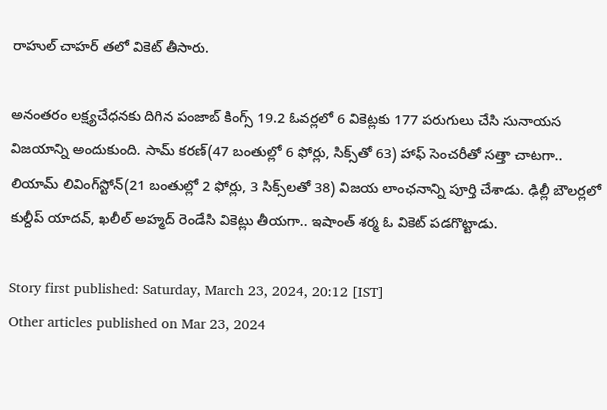రాహుల్ చాహర్ తలో వికెట్ తీసారు.

అనంతరం లక్ష్యచేధనకు దిగిన పంజాబ్ కింగ్స్ 19.2 ఓవర్లలో 6 వికెట్లకు 177 పరుగులు చేసి సునాయస విజయాన్ని అందుకుంది. సామ్ కరణ్(47 బంతుల్లో 6 ఫోర్లు, సిక్స్‌తో 63) హాఫ్ సెంచరీతో సత్తా చాటగా.. లియామ్ లివింగ్‌స్టోన్(21 బంతుల్లో 2 ఫోర్లు, 3 సిక్స్‌లతో 38) విజయ లాంఛనాన్ని పూర్తి చేశాడు. ఢిల్లీ బౌలర్లలో కుల్దీప్ యాదవ్‌, ఖలీల్ అహ్మద్ రెండేసి వికెట్లు తీయగా.. ఇషాంత్ శర్మ ఓ వికెట్ పడగొట్టాడు.

Story first published: Saturday, March 23, 2024, 20:12 [IST]
Other articles published on Mar 23, 2024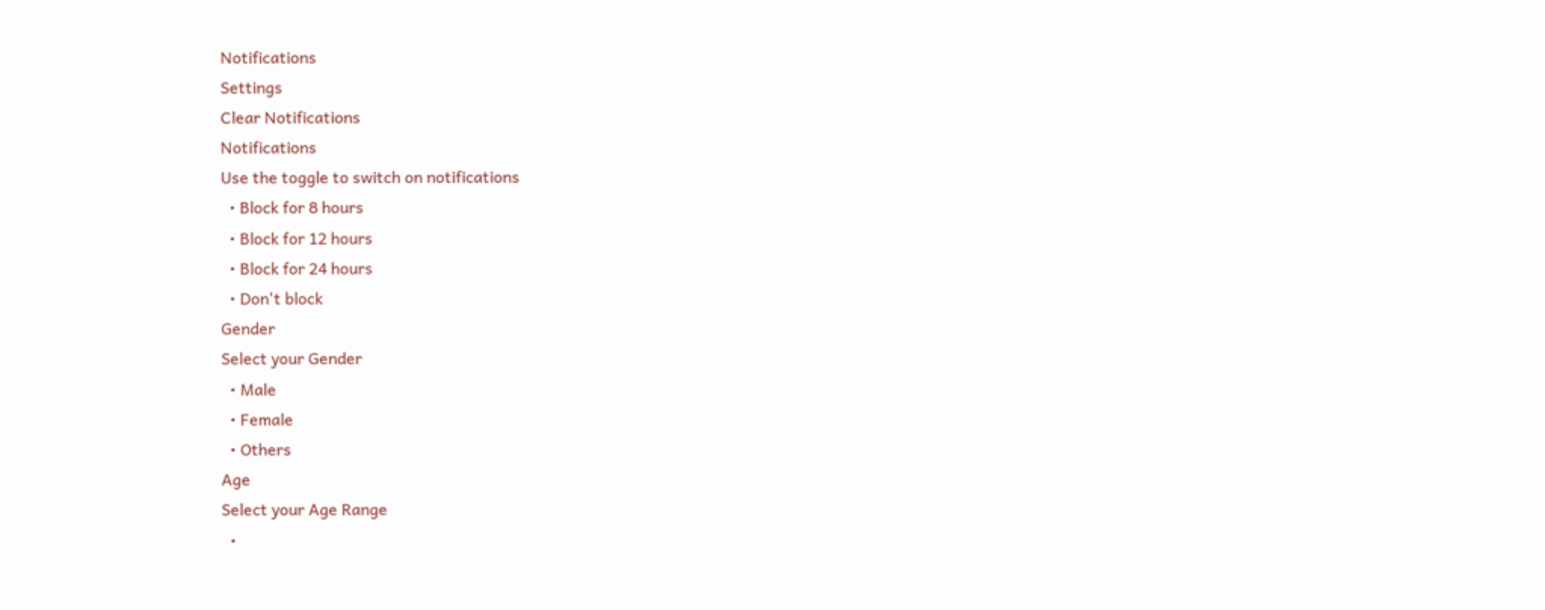Notifications
Settings
Clear Notifications
Notifications
Use the toggle to switch on notifications
  • Block for 8 hours
  • Block for 12 hours
  • Block for 24 hours
  • Don't block
Gender
Select your Gender
  • Male
  • Female
  • Others
Age
Select your Age Range
  •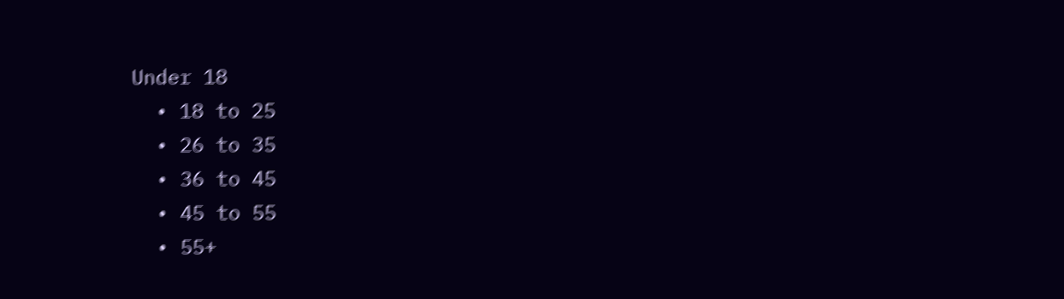Under 18
  • 18 to 25
  • 26 to 35
  • 36 to 45
  • 45 to 55
  • 55+